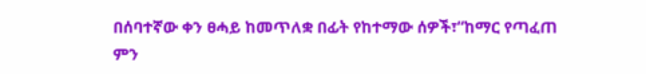በሰባተኛው ቀን ፀሓይ ከመጥለቋ በፊት የከተማው ሰዎች፣“ከማር የጣፈጠ ምን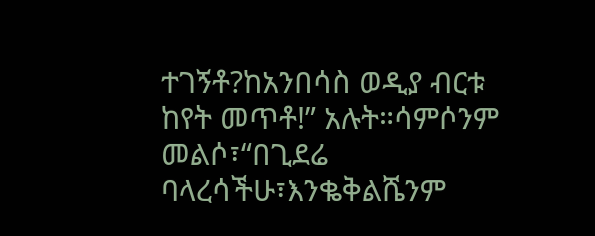ተገኝቶ?ከአንበሳስ ወዲያ ብርቱ ከየት መጥቶ!” አሉት።ሳምሶንም መልሶ፣“በጊደሬ ባላረሳችሁ፣እንቈቅልሼንም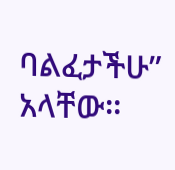ባልፈታችሁ” አላቸው።